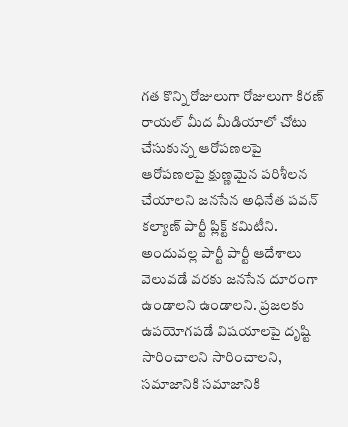గత కొన్ని రోజులుగా రోజులుగా కిరణ్ రాయల్ మీద మీడియాలో చోటు చేసుకున్న ఆరోపణలపై ఆరోపణలపై క్షుణ్ణమైన పరిశీలన చేయాలని జనసేన అధినేత పవన్ కల్యాణ్ పార్టీ ప్లిక్ట్ కమిటీని. అందువల్ల పార్టీ పార్టీ ఆదేశాలు వెలువడే వరకు జనసేన దూరంగా ఉండాలని ఉండాలని. ప్రజలకు ఉపయోగపడే విషయాలపై దృష్టి సారించాలని సారించాలని, సమాజానికి సమాజానికి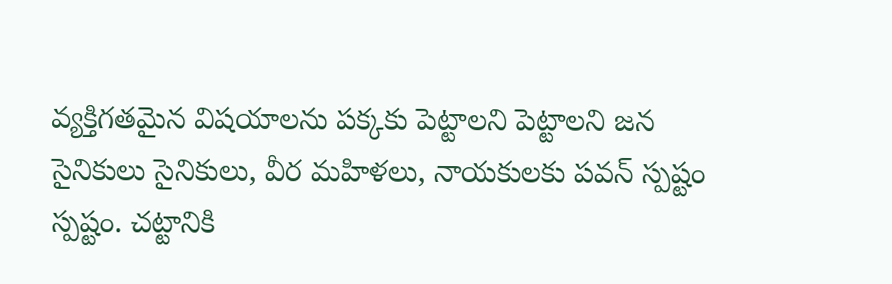వ్యక్తిగతమైన విషయాలను పక్కకు పెట్టాలని పెట్టాలని జన సైనికులు సైనికులు, వీర మహిళలు, నాయకులకు పవన్ స్పష్టం స్పష్టం. చట్టానికి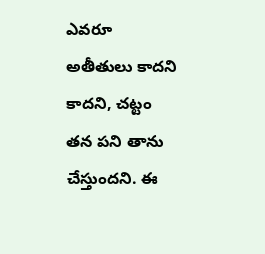ఎవరూ అతీతులు కాదని కాదని, చట్టం తన పని తాను చేస్తుందని. ఈ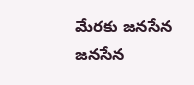మేరకు జనసేన జనసేన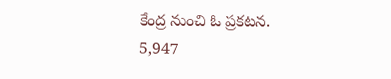కేంద్ర నుంచి ఓ ప్రకటన.
5,947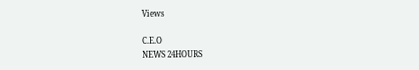Views

C.E.O
NEWS 24HOURS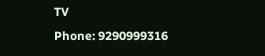TV
Phone: 9290999316